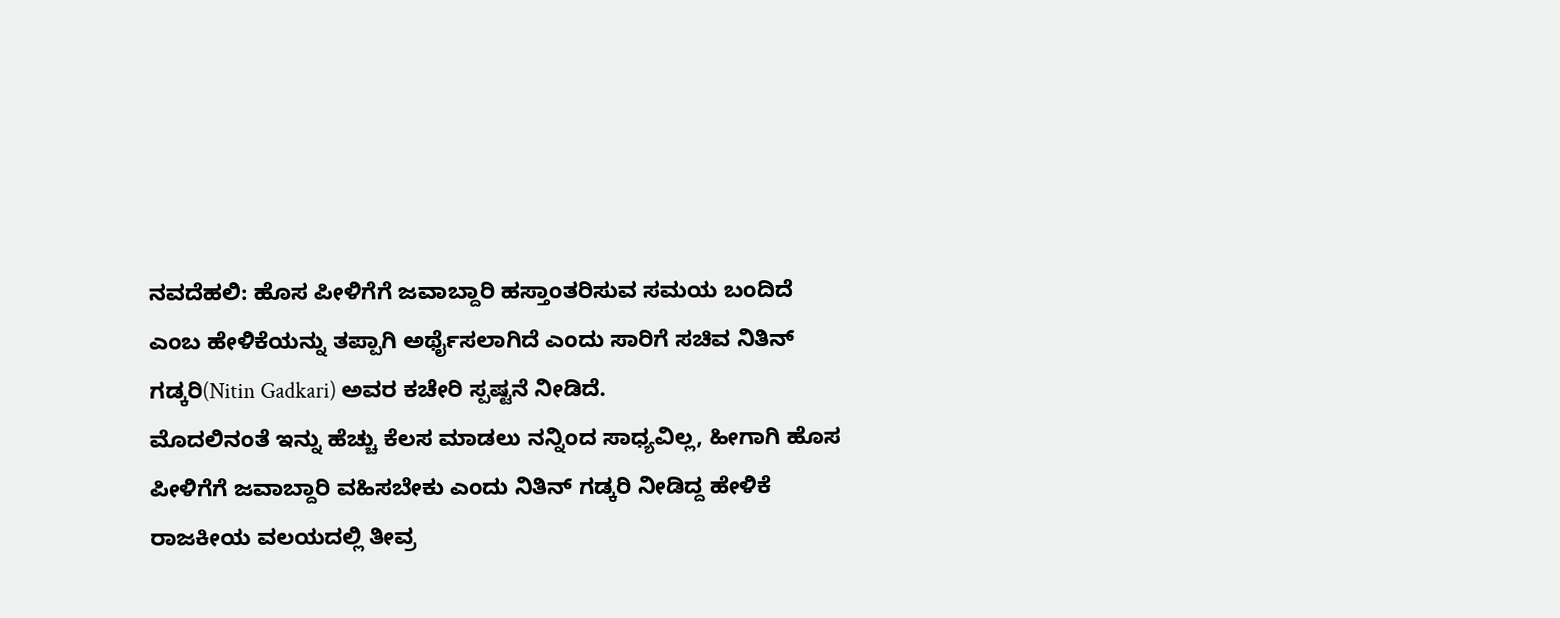ನವದೆಹಲಿ: ಹೊಸ ಪೀಳಿಗೆಗೆ ಜವಾಬ್ದಾರಿ ಹಸ್ತಾಂತರಿಸುವ ಸಮಯ ಬಂದಿದೆ ಎಂಬ ಹೇಳಿಕೆಯನ್ನು ತಪ್ಪಾಗಿ ಅರ್ಥೈಸಲಾಗಿದೆ ಎಂದು ಸಾರಿಗೆ ಸಚಿವ ನಿತಿನ್ ಗಡ್ಕರಿ(Nitin Gadkari) ಅವರ ಕಚೇರಿ ಸ್ಪಷ್ಟನೆ ನೀಡಿದೆ.
ಮೊದಲಿನಂತೆ ಇನ್ನು ಹೆಚ್ಚು ಕೆಲಸ ಮಾಡಲು ನನ್ನಿಂದ ಸಾಧ್ಯವಿಲ್ಲ, ಹೀಗಾಗಿ ಹೊಸ ಪೀಳಿಗೆಗೆ ಜವಾಬ್ದಾರಿ ವಹಿಸಬೇಕು ಎಂದು ನಿತಿನ್ ಗಡ್ಕರಿ ನೀಡಿದ್ದ ಹೇಳಿಕೆ ರಾಜಕೀಯ ವಲಯದಲ್ಲಿ ತೀವ್ರ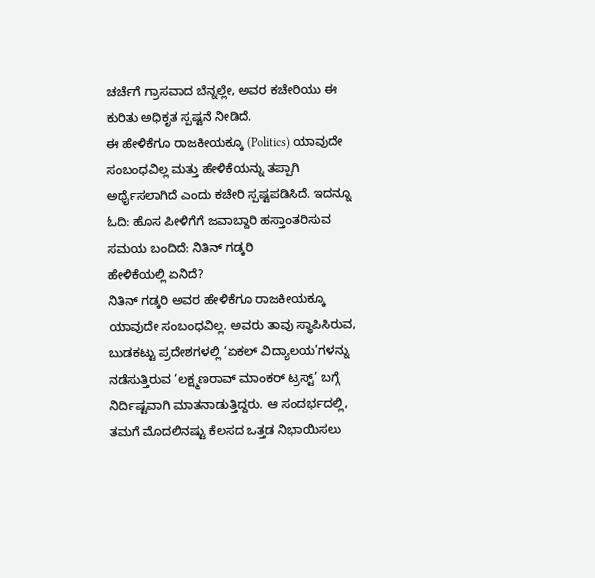ಚರ್ಚೆಗೆ ಗ್ರಾಸವಾದ ಬೆನ್ನಲ್ಲೇ, ಅವರ ಕಚೇರಿಯು ಈ ಕುರಿತು ಅಧಿಕೃತ ಸ್ಪಷ್ಟನೆ ನೀಡಿದೆ.
ಈ ಹೇಳಿಕೆಗೂ ರಾಜಕೀಯಕ್ಕೂ (Politics) ಯಾವುದೇ ಸಂಬಂಧವಿಲ್ಲ ಮತ್ತು ಹೇಳಿಕೆಯನ್ನು ತಪ್ಪಾಗಿ ಅರ್ಥೈಸಲಾಗಿದೆ ಎಂದು ಕಚೇರಿ ಸ್ಪಷ್ಟಪಡಿಸಿದೆ. ಇದನ್ನೂ ಓದಿ: ಹೊಸ ಪೀಳಿಗೆಗೆ ಜವಾಬ್ದಾರಿ ಹಸ್ತಾಂತರಿಸುವ ಸಮಯ ಬಂದಿದೆ: ನಿತಿನ್ ಗಡ್ಕರಿ
ಹೇಳಿಕೆಯಲ್ಲಿ ಏನಿದೆ?
ನಿತಿನ್ ಗಡ್ಕರಿ ಅವರ ಹೇಳಿಕೆಗೂ ರಾಜಕೀಯಕ್ಕೂ ಯಾವುದೇ ಸಂಬಂಧವಿಲ್ಲ. ಅವರು ತಾವು ಸ್ಥಾಪಿಸಿರುವ, ಬುಡಕಟ್ಟು ಪ್ರದೇಶಗಳಲ್ಲಿ ‘ಏಕಲ್ ವಿದ್ಯಾಲಯ’ಗಳನ್ನು ನಡೆಸುತ್ತಿರುವ ‘ಲಕ್ಷ್ಮಣರಾವ್ ಮಾಂಕರ್ ಟ್ರಸ್ಟ್’ ಬಗ್ಗೆ ನಿರ್ದಿಷ್ಟವಾಗಿ ಮಾತನಾಡುತ್ತಿದ್ದರು. ಆ ಸಂದರ್ಭದಲ್ಲಿ, ತಮಗೆ ಮೊದಲಿನಷ್ಟು ಕೆಲಸದ ಒತ್ತಡ ನಿಭಾಯಿಸಲು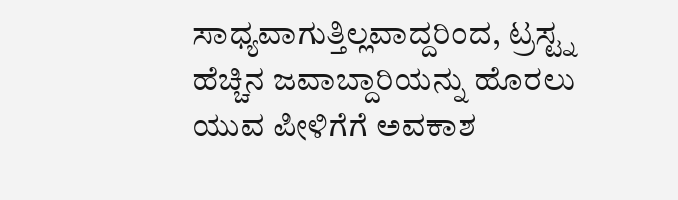ಸಾಧ್ಯವಾಗುತ್ತಿಲ್ಲವಾದ್ದರಿಂದ, ಟ್ರಸ್ಟ್ನ ಹೆಚ್ಚಿನ ಜವಾಬ್ದಾರಿಯನ್ನು ಹೊರಲು ಯುವ ಪೀಳಿಗೆಗೆ ಅವಕಾಶ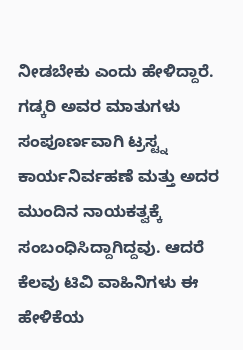ನೀಡಬೇಕು ಎಂದು ಹೇಳಿದ್ದಾರೆ.
ಗಡ್ಕರಿ ಅವರ ಮಾತುಗಳು ಸಂಪೂರ್ಣವಾಗಿ ಟ್ರಸ್ಟ್ನ ಕಾರ್ಯನಿರ್ವಹಣೆ ಮತ್ತು ಅದರ ಮುಂದಿನ ನಾಯಕತ್ವಕ್ಕೆ ಸಂಬಂಧಿಸಿದ್ದಾಗಿದ್ದವು. ಆದರೆ ಕೆಲವು ಟಿವಿ ವಾಹಿನಿಗಳು ಈ ಹೇಳಿಕೆಯ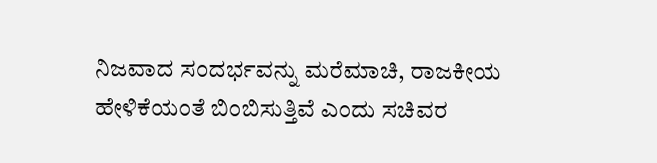ನಿಜವಾದ ಸಂದರ್ಭವನ್ನು ಮರೆಮಾಚಿ, ರಾಜಕೀಯ ಹೇಳಿಕೆಯಂತೆ ಬಿಂಬಿಸುತ್ತಿವೆ ಎಂದು ಸಚಿವರ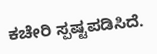ಕಚೇರಿ ಸ್ಪಷ್ಟಪಡಿಸಿದೆ.